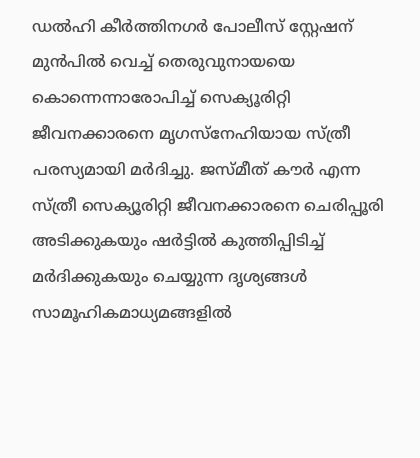ഡൽഹി കീർത്തിനഗർ പോലീസ് സ്റ്റേഷന് മുൻപിൽ വെച്ച് തെരുവുനായയെ കൊന്നെന്നാരോപിച്ച് സെക്യൂരിറ്റി ജീവനക്കാരനെ മൃഗസ്‌നേഹിയായ സ്ത്രീ പരസ്യമായി മർദിച്ചു. ജസ്മീത് കൗർ എന്ന സ്ത്രീ സെക്യൂരിറ്റി ജീവനക്കാരനെ ചെരിപ്പൂരി അടിക്കുകയും ഷർട്ടിൽ കുത്തിപ്പിടിച്ച് മർദിക്കുകയും ചെയ്യുന്ന ദൃശ്യങ്ങൾ സാമൂഹികമാധ്യമങ്ങളിൽ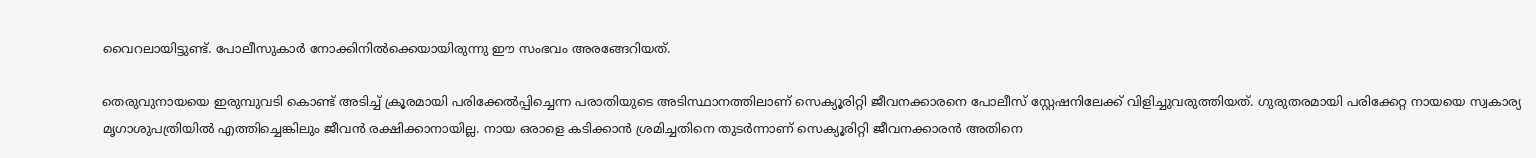വൈറലായിട്ടുണ്ട്. പോലീസുകാർ നോക്കിനിൽക്കെയായിരുന്നു ഈ സംഭവം അരങ്ങേറിയത്.

തെരുവുനായയെ ഇരുമ്പുവടി കൊണ്ട് അടിച്ച് ക്രൂരമായി പരിക്കേൽപ്പിച്ചെന്ന പരാതിയുടെ അടിസ്ഥാനത്തിലാണ് സെക്യൂരിറ്റി ജീവനക്കാരനെ പോലീസ് സ്റ്റേഷനിലേക്ക് വിളിച്ചുവരുത്തിയത്. ഗുരുതരമായി പരിക്കേറ്റ നായയെ സ്വകാര്യ മൃഗാശുപത്രിയിൽ എത്തിച്ചെങ്കിലും ജീവൻ രക്ഷിക്കാനായില്ല. നായ ഒരാളെ കടിക്കാൻ ശ്രമിച്ചതിനെ തുടർന്നാണ് സെക്യൂരിറ്റി ജീവനക്കാരൻ അതിനെ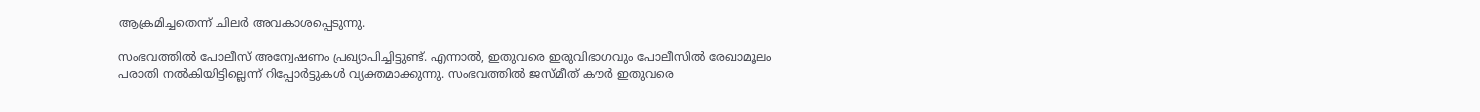ആക്രമിച്ചതെന്ന് ചിലർ അവകാശപ്പെടുന്നു.

സംഭവത്തിൽ പോലീസ് അന്വേഷണം പ്രഖ്യാപിച്ചിട്ടുണ്ട്. എന്നാൽ, ഇതുവരെ ഇരുവിഭാഗവും പോലീസിൽ രേഖാമൂലം പരാതി നൽകിയിട്ടില്ലെന്ന് റിപ്പോർട്ടുകൾ വ്യക്തമാക്കുന്നു. സംഭവത്തിൽ ജസ്മീത് കൗർ ഇതുവരെ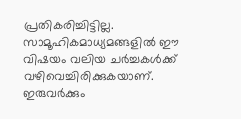പ്രതികരിച്ചിട്ടില്ല. സാമൂഹികമാധ്യമങ്ങളിൽ ഈ വിഷയം വലിയ ചർച്ചകൾക്ക് വഴിവെച്ചിരിക്കുകയാണ്. ഇരുവർക്കും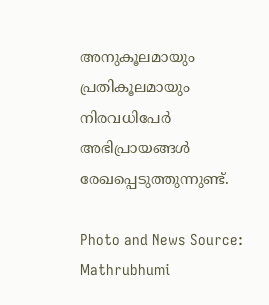അനുകൂലമായും പ്രതികൂലമായും നിരവധിപേർ അഭിപ്രായങ്ങൾ രേഖപ്പെടുത്തുന്നുണ്ട്.

Photo and News Source: Mathrubhumi